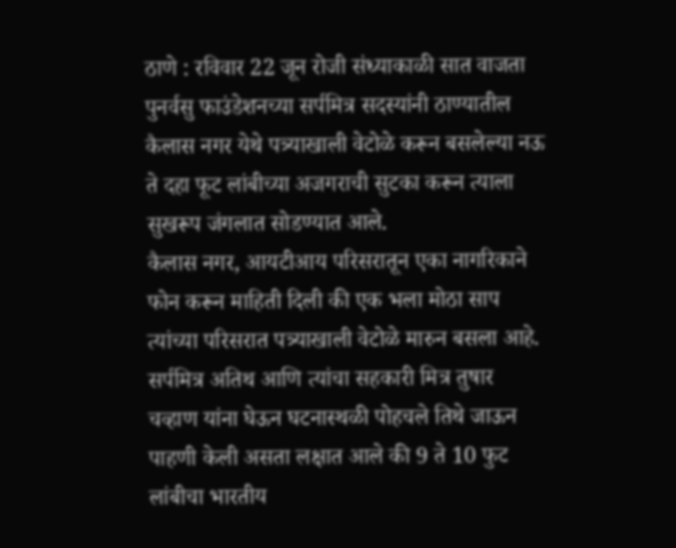ठाणे : रविवार 22 जून रोजी संध्याकाळी सात वाजता पुनर्वसु फाउंडेशनच्या सर्पमित्र सदस्यांनी ठाण्यातील कैलास नगर येथे पत्र्याखाली वेटोळे करून बसलेल्या नऊ ते दहा फूट लांबीच्या अजगराची सुटका करून त्याला सुखरूप जंगलात सोडण्यात आले.
कैलास नगर, आयटीआय परिसरातून एका नागरिकाने फोन करून माहिती दिली की एक भला मोठा साप त्यांच्या परिसरात पत्र्याखाली वेटोळे मारुन बसला आहे. सर्पमित्र अतिथ आणि त्यांचा सहकारी मित्र तुषार चव्हाण यांना घेऊन घटनास्थळी पोहचले तिथे जाऊन पाहणी केली असता लक्षात आले की 9 ते 10 फुट लांबीचा भारतीय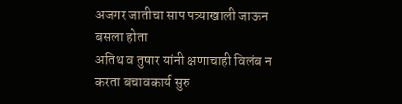अजगर जातीचा साप पत्र्याखाली जाऊन बसला होता
अतिथ व तुषार यांनी क्षणाचाही विलंब न करता बचावकार्य सुरु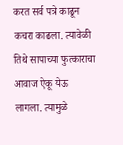करत सर्व पत्रे काढून कचरा काढला. त्यावेळी तिथे सापाच्या फुत्काराचा आवाज ऐकू येऊ लागला. त्यामुळे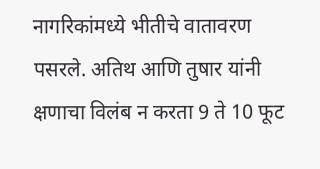नागरिकांमध्ये भीतीचे वातावरण पसरले. अतिथ आणि तुषार यांनी क्षणाचा विलंब न करता 9 ते 10 फूट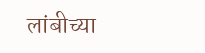लांबीच्या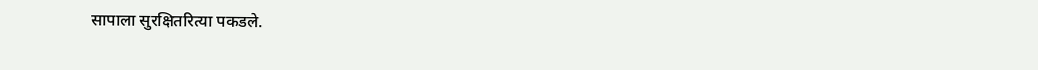सापाला सुरक्षितरित्या पकडले.